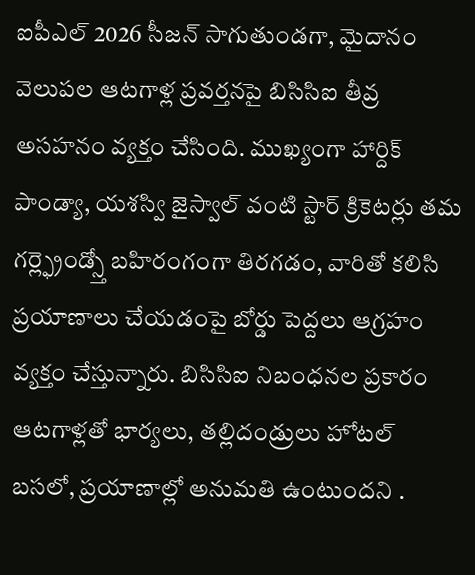ఐపీఎల్ 2026 సీజన్ సాగుతుండగా, మైదానం వెలుపల ఆటగాళ్ల ప్రవర్తనపై బిసిసిఐ తీవ్ర అసహనం వ్యక్తం చేసింది. ముఖ్యంగా హార్దిక్ పాండ్యా, యశస్వి జైస్వాల్ వంటి స్టార్ క్రికెటర్లు తమ గర్ల్ఫ్రెండ్స్తో బహిరంగంగా తిరగడం, వారితో కలిసి ప్రయాణాలు చేయడంపై బోర్డు పెద్దలు ఆగ్రహం వ్యక్తం చేస్తున్నారు. బిసిసిఐ నిబంధనల ప్రకారం ఆటగాళ్లతో భార్యలు, తల్లిదండ్రులు హోటల్ బసలో, ప్రయాణాల్లో అనుమతి ఉంటుందని .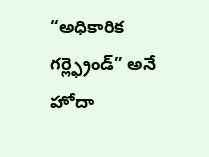“అధికారిక గర్ల్ఫ్రెండ్” అనే హోదా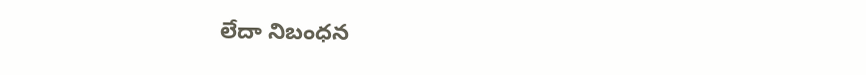లేదా నిబంధన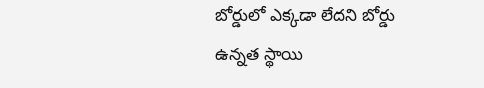బోర్డులో ఎక్కడా లేదని బోర్డు ఉన్నత స్థాయి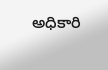అధికారి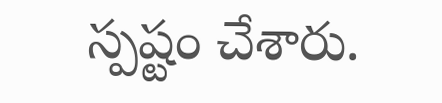స్పష్టం చేశారు.